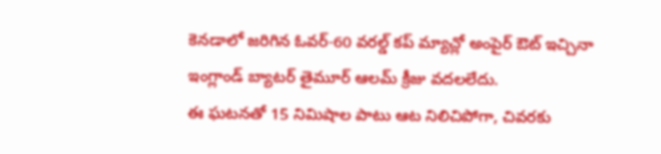కెనడాలో జరిగిన ఓవర్-60 వరల్డ్ కప్ మ్యాచ్లో అంపైర్ ఔట్ ఇచ్చినా ఇంగ్లాండ్ బ్యాటర్ తైమూర్ ఆలమ్ క్రీజు వదలలేదు.
ఈ ఘటనతో 15 నిమిషాల పాటు ఆట నిలిచిపోగా, చివరకు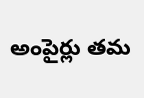అంపైర్లు తమ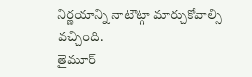నిర్ణయాన్ని నాటౌట్గా మార్చుకోవాల్సి వచ్చింది.
తైమూర్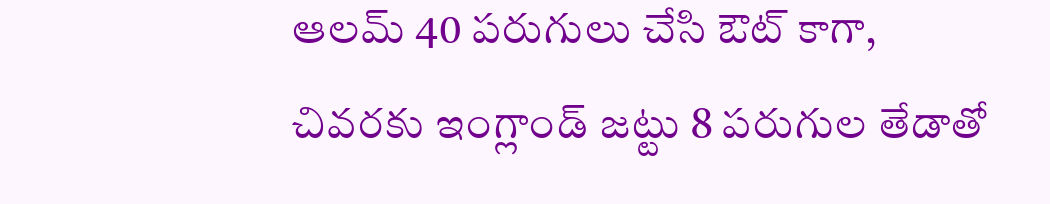ఆలమ్ 40 పరుగులు చేసి ఔట్ కాగా, చివరకు ఇంగ్లాండ్ జట్టు 8 పరుగుల తేడాతో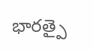భారత్పై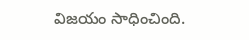విజయం సాధించింది.